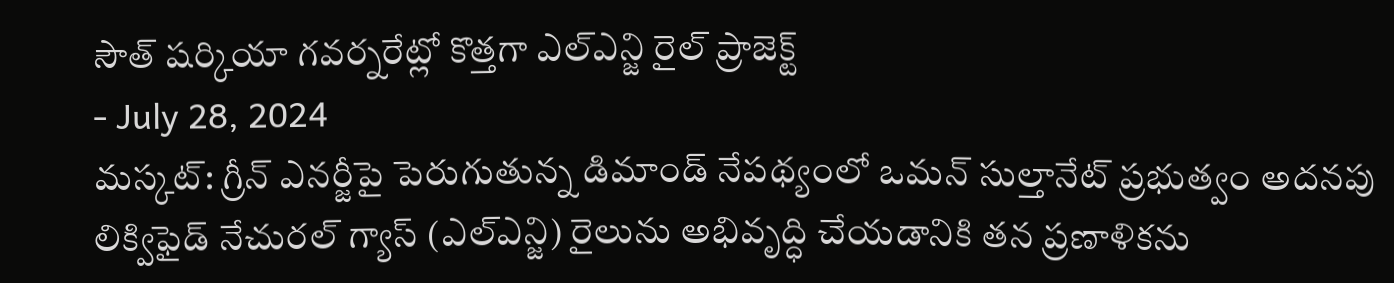సౌత్ షర్కియా గవర్నరేట్లో కొత్తగా ఎల్ఎన్జి రైల్ ప్రాజెక్ట్
- July 28, 2024
మస్కట్: గ్రీన్ ఎనర్జీపై పెరుగుతున్న డిమాండ్ నేపథ్యంలో ఒమన్ సుల్తానేట్ ప్రభుత్వం అదనపు లిక్విఫైడ్ నేచురల్ గ్యాస్ (ఎల్ఎన్జి) రైలును అభివృద్ధి చేయడానికి తన ప్రణాళికను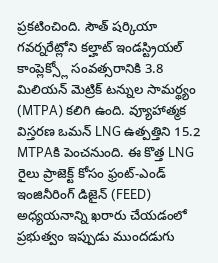ప్రకటించింది. సౌత్ షర్కియా గవర్నరేట్లోని కల్హాట్ ఇండస్ట్రియల్ కాంప్లెక్స్లో సంవత్సరానికి 3.8 మిలియన్ మెట్రిక్ టన్నుల సామర్థ్యం (MTPA) కలిగి ఉంది. వ్యూహాత్మక విస్తరణ ఒమన్ LNG ఉత్పత్తిని 15.2 MTPAకి పెంచనుంది. ఈ కొత్త LNG రైలు ప్రాజెక్ట్ కోసం ఫ్రంట్-ఎండ్ ఇంజినీరింగ్ డిజైన్ (FEED) అధ్యయనాన్ని ఖరారు చేయడంలో ప్రభుత్వం ఇప్పుడు ముందడుగు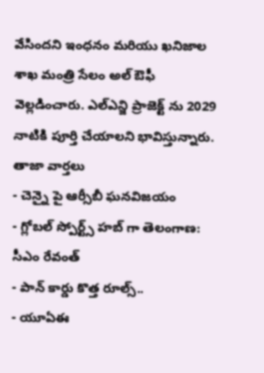వేసిందని ఇంధనం మరియు ఖనిజాల శాఖ మంత్రి సేలం అల్ ఔఫీ వెల్లడించారు. ఎల్ఎన్జి ప్రాజెక్ట్ ను 2029 నాటికి పూర్తి చేయాలని భావిస్తున్నారు.
తాజా వార్తలు
- చెన్నై పై ఆర్సీబీ ఘనవిజయం
- గ్లోబల్ స్పోర్ట్స్ హబ్ గా తెలంగాణ: సీఎం రేవంత్
- పాన్ కార్డు కొత్త రూల్స్..
- యూఏఈ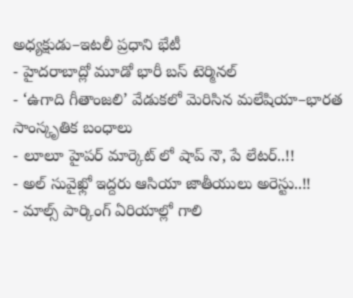అధ్యక్షుడు–ఇటలీ ప్రధాని భేటీ
- హైదరాబాద్లో మూడో భారీ బస్ టెర్మినల్
- ‘ఉగాది గీతాంజలి’ వేడుకలో మెరిసిన మలేషియా–భారత సాంస్కృతిక బంధాలు
- లూలూ హైపర్ మార్కెట్ లో షాప్ నౌ, పే లేటర్..!!
- అల్ సువైఖ్లో ఇద్దరు ఆసియా జాతీయులు అరెస్టు..!!
- మాల్స్ పార్కింగ్ ఏరియాల్లో గాలి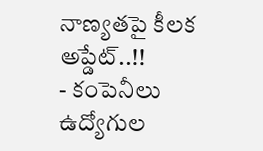నాణ్యతపై కీలక అప్డేట్..!!
- కంపెనీలు ఉద్యోగుల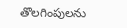తొలగింపులను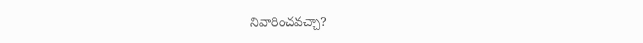నివారించవచ్చా?